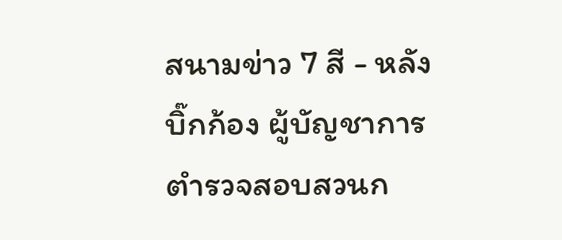สนามข่าว 7 สี - หลัง บิ๊กก้อง ผู้บัญชาการตำรวจสอบสวนก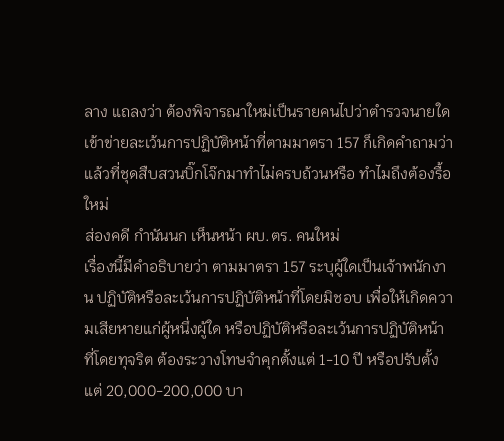ลาง แถลงว่า ต้องพิจารณาใหม่เป็นรายคนไปว่าตำรวจนายใดเข้าข่ายละเว้นการปฏิบัติหน้าที่ตามมาตรา 157 ก็เกิดคำถามว่า แล้วที่ชุดสืบสวนบิ๊กโจ๊กมาทำไม่ครบถ้วนหรือ ทำไมถึงต้องรื้อใหม่
ส่องคดี กำนันนก เห็นหน้า ผบ.ตร. คนใหม่
เรื่องนี้มีคำอธิบายว่า ตามมาตรา 157 ระบุผู้ใดเป็นเจ้าพนักงาน ปฏิบัติหรือละเว้นการปฏิบัติหน้าที่โดยมิชอบ เพื่อให้เกิดความเสียหายแก่ผู้หนึ่งผู้ใด หรือปฏิบัติหรือละเว้นการปฏิบัติหน้าที่โดยทุจริต ต้องระวางโทษจำคุกตั้งแต่ 1-10 ปี หรือปรับตั้งแต่ 20,000-200,000 บา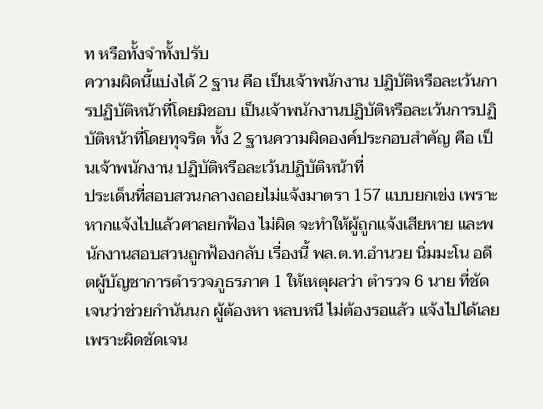ท หรือทั้งจำทั้งปรับ
ความผิดนี้แบ่งได้ 2 ฐาน คือ เป็นเจ้าพนักงาน ปฏิบัติหรือละเว้นการปฏิบัติหน้าที่โดยมิชอบ เป็นเจ้าพนักงานปฏิบัติหรือละเว้นการปฏิบัติหน้าที่โดยทุจริต ทั้ง 2 ฐานความผิดองค์ประกอบสำคัญ คือ เป็นเจ้าพนักงาน ปฏิบัติหรือละเว้นปฏิบัติหน้าที่
ประเด็นที่สอบสวนกลางถอยไม่แจ้งมาตรา 157 แบบยกเข่ง เพราะหากแจ้งไปแล้วศาลยกฟ้อง ไม่ผิด จะทำให้ผู้ถูกแจ้งเสียหาย และพนักงานสอบสวนถูกฟ้องกลับ เรื่องนี้ พล.ต.ท.อำนวย นิ่มมะโน อดีตผู้บัญชาการตำรวจภูธรภาค 1 ให้เหตุผลว่า ตำรวจ 6 นาย ที่ชัดเจนว่าช่วยกำนันนก ผู้ต้องหา หลบหนี ไม่ต้องรอแล้ว แจ้งไปได้เลย เพราะผิดชัดเจน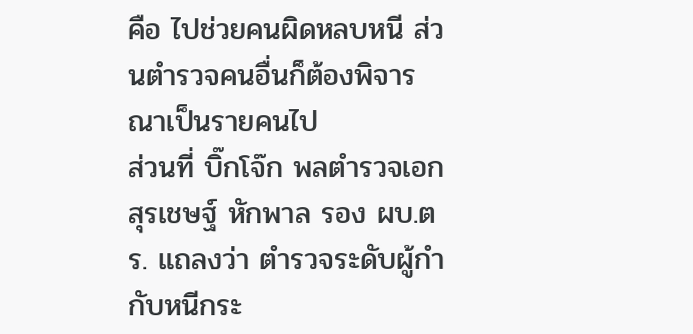คือ ไปช่วยคนผิดหลบหนี ส่วนตำรวจคนอื่นก็ต้องพิจารณาเป็นรายคนไป
ส่วนที่ บิ๊กโจ๊ก พลตำรวจเอก สุรเชษฐ์ หักพาล รอง ผบ.ตร. แถลงว่า ตำรวจระดับผู้กำกับหนีกระ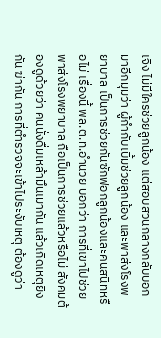เจิง ไม่มีใครช่วยลูกน้อง แต่สอบสวนกลางกลับบอกมาอีกมุมว่า ผู้กำกับเบิ้มช่วยลูกน้อง และพาส่งโรงพยาบาล เป็นการช่วยกันซักฟอกลูกน้องและคนสนิทหรือไม่ เรื่องนี้ พล.ต.ท.อำนวย บอกว่า การที่เขาไปช่วยพาส่งโรงพยาบาล ถือเป็นการช่วยแล้วหรือไม่ สังคมต้องดูด้วยว่า คนนั่งดื่มเหล้ามึนเมากัน แล้วเกิดเหตุยิงกัน ฆ่ากัน การที่ตำรวจจะเข้าไประงับเหตุ ต้องดูว่า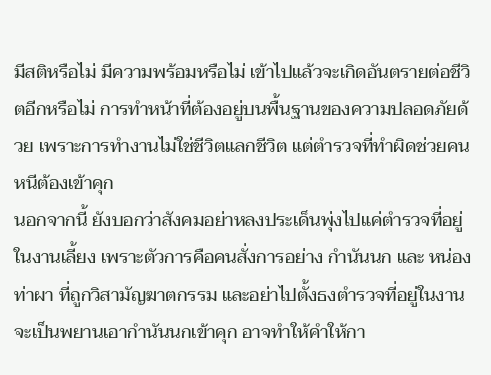มีสติหรือไม่ มีความพร้อมหรือไม่ เข้าไปแล้วจะเกิดอันตรายต่อชีวิตอีกหรือไม่ การทำหน้าที่ต้องอยู่บนพื้นฐานของความปลอดภัยด้วย เพราะการทำงานไม่ใช่ชีวิตแลกชีวิต แต่ตำรวจที่ทำผิดช่วยคนหนีต้องเข้าคุก
นอกจากนี้ ยังบอกว่าสังคมอย่าหลงประเด็นพุ่งไปแค่ตำรวจที่อยู่ในงานเลี้ยง เพราะตัวการคือคนสั่งการอย่าง กำนันนก และ หน่อง ท่าผา ที่ถูกวิสามัญฆาตกรรม และอย่าไปตั้งธงตำรวจที่อยู่ในงานจะเป็นพยานเอากำนันนกเข้าคุก อาจทำให้คำให้กา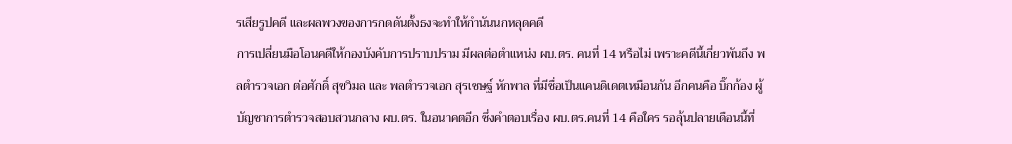รเสียรูปคดี และผลพวงของการกดดันตั้งธงจะทำให้กำนันนกหลุดคดี
การเปลี่ยนมือโอนคดีให้กองบังคับการปราบปราม มีผลต่อตำแหน่ง ผบ.ตร. คนที่ 14 หรือไม่ เพราะคดีนี้เกี่ยวพันถึง พลตำรวจเอก ต่อศักดิ์ สุขวิมล และ พลตำรวจเอก สุรเชษฐ์ หักพาล ที่มีชื่อเป็นแคนดิเดตเหมือนกัน อีกคนคือ บิ๊กก้อง ผู้บัญชาการตำรวจสอบสวนกลาง ผบ.ตร. ในอนาคตอีก ซึ่งคำตอบเรื่อง ผบ.ตร.คนที่ 14 คือใคร รอลุ้นปลายเดือนนี้ที่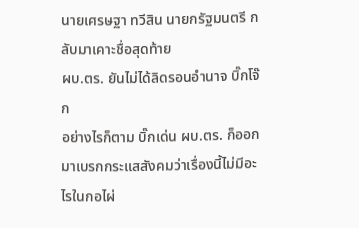นายเศรษฐา ทวีสิน นายกรัฐมนตรี กลับมาเคาะชื่อสุดท้าย
ผบ.ตร. ยันไม่ได้ลิดรอนอำนาจ บิ๊กโจ๊ก
อย่างไรก็ตาม บิ๊กเด่น ผบ.ตร. ก็ออกมาเบรกกระแสสังคมว่าเรื่องนี้ไม่มีอะไรในกอไผ่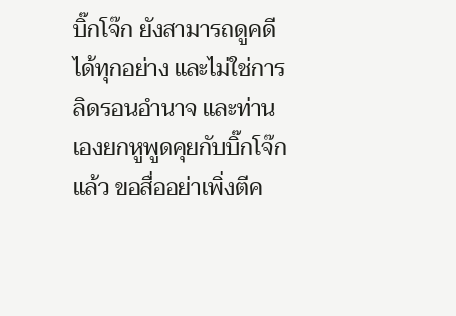บิ๊กโจ๊ก ยังสามารถดูคดีได้ทุกอย่าง และไม่ใช่การลิดรอนอำนาจ และท่านเองยกหูพูดคุยกับบิ๊กโจ๊กแล้ว ขอสื่ออย่าเพิ่งตีค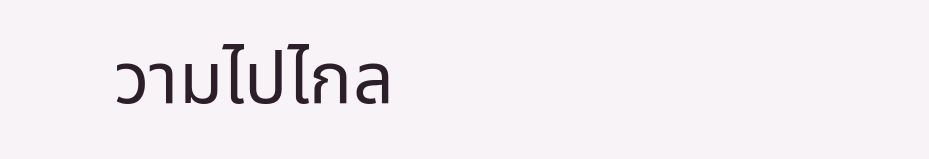วามไปไกล